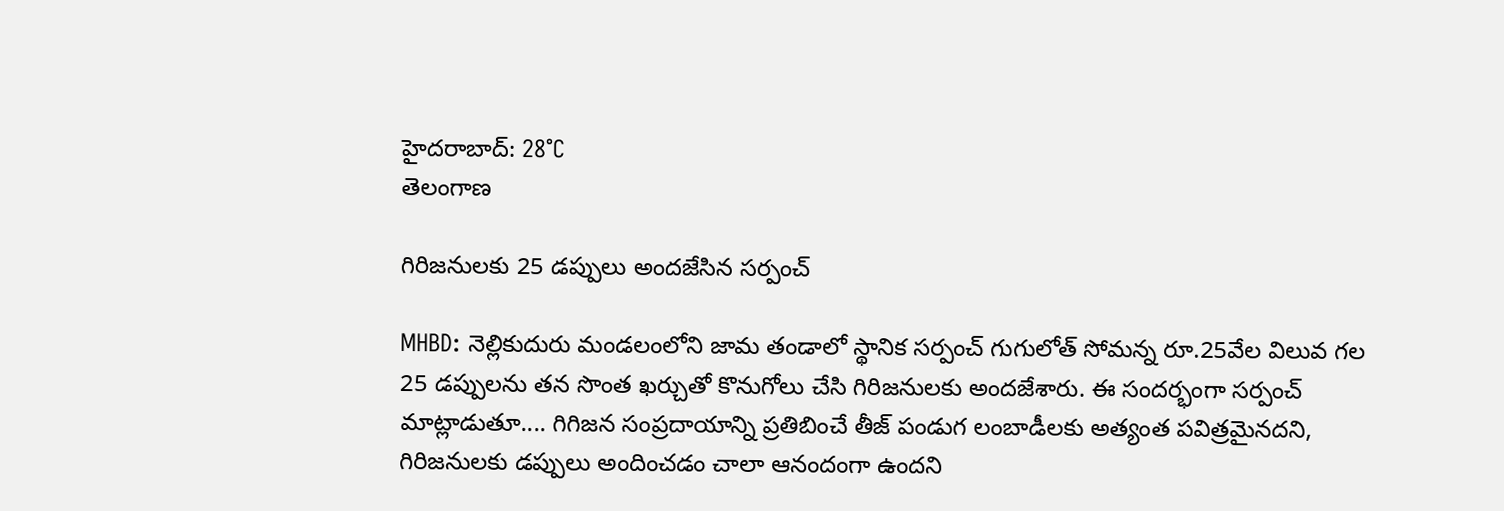హైదరాబాద్: 28°C
తెలంగాణ

గిరిజనులకు 25 డప్పులు అందజేసిన సర్పంచ్

MHBD: నెల్లికుదురు మండలంలోని జామ తండాలో స్థానిక సర్పంచ్ గుగులోత్ సోమన్న రూ.25వేల విలువ గల 25 డప్పులను తన సొంత ఖర్చుతో కొనుగోలు చేసి గిరిజనులకు అందజేశారు. ఈ సందర్భంగా సర్పంచ్ మాట్లాడుతూ.... గిగిజన సంప్రదాయాన్ని ప్రతిబించే తీజ్ పండుగ లంబాడీలకు అత్యంత పవిత్రమైనదని, గిరిజనులకు డప్పులు అందించడం చాలా ఆనందంగా ఉందని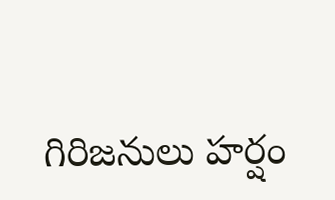గిరిజనులు హర్షం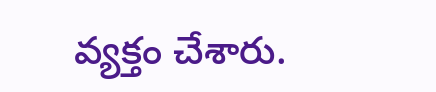వ్యక్తం చేశారు.